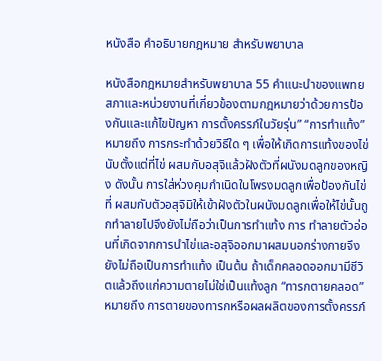หนังสือ คำอธิบายกฎหมาย สำหรับพยาบาล

หนังสือกฎหมายสำหรับพยาบาล 55 คำแนะนำของแพทยสภาและหน่วยงานที่เกี่ยวข้องตามกฎหมายว่าด้วยการป้องกันและแก้ไขปัญหา การตั้งครรภ์ในวัยรุ่น” “การทำแท้ง” หมายถึง การกระทำด้วยวิธีใด ๆ เพื่อให้เกิดการแท้งของไข่นับตั้งแต่ที่ไข่ ผสมกับอสุจิแล้วฝังตัวที่ผนังมดลูกของหญิง ดังนั้น การใส่ห่วงคุมกำเนิดในโพรงมดลูกเพื่อป้องกันไข่ที่ ผสมกับตัวอสุจิมิให้เข้าฝังตัวในผนังมดลูกเพื่อให้ไข่นั้นถูกทำลายไปจึงยังไม่ถือว่าเป็นการทำแท้ง การ ทำลายตัวอ่อนที่เกิดจากการนำไข่และอสุจิออกมาผสมนอกร่างกายจึงยังไม่ถือเป็นการทำแท้ง เป็นต้น ถ้าเด็กคลอดออกมามีชีวิตแล้วถึงแก่ความตายไม่ใช่เป็นแท้งลูก “ทารกตายคลอด” หมายถึง การตายของทารกหรือผลผลิตของการตั้งครรภ์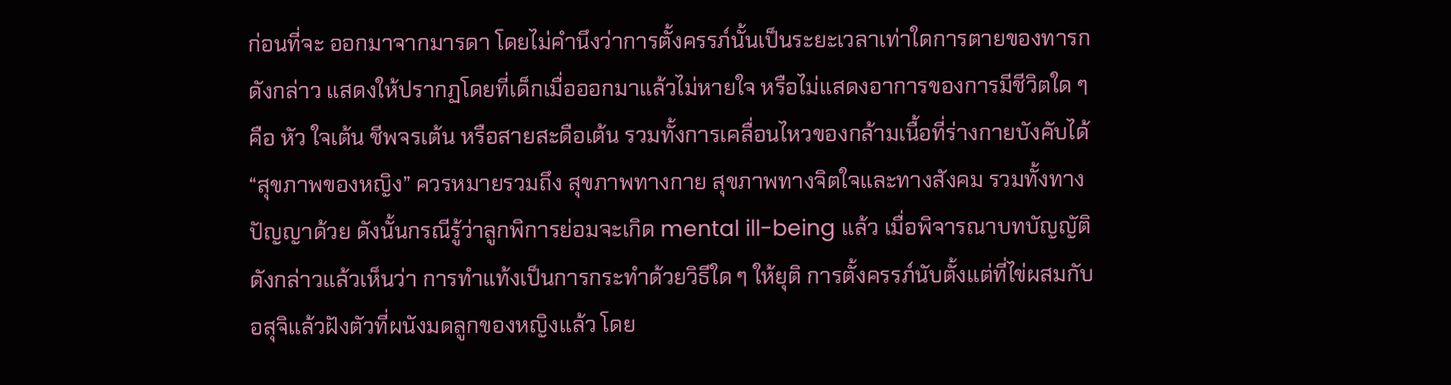ก่อนที่จะ ออกมาจากมารดา โดยไม่คำนึงว่าการตั้งครรภ์นั้นเป็นระยะเวลาเท่าใดการตายของทารกดังกล่าว แสดงให้ปรากฏโดยที่เด็กเมื่อออกมาแล้วไม่หายใจ หรือไม่แสดงอาการของการมีชีวิตใด ๆ คือ หัว ใจเต้น ชีพจรเต้น หรือสายสะดือเต้น รวมทั้งการเคลื่อนไหวของกล้ามเนื้อที่ร่างกายบังคับได้ “สุขภาพของหญิง” ควรหมายรวมถึง สุขภาพทางกาย สุขภาพทางจิตใจและทางสังคม รวมทั้งทางปัญญาด้วย ดังนั้นกรณีรู้ว่าลูกพิการย่อมจะเกิด mental ill-being แล้ว เมื่อพิจารณาบทบัญญัติดังกล่าวแล้วเห็นว่า การทำแท้งเป็นการกระทำด้วยวิธีใด ๆ ให้ยุติ การตั้งครรภ์นับตั้งแต่ที่ไข่ผสมกับอสุจิแล้วฝังตัวที่ผนังมดลูกของหญิงแล้ว โดย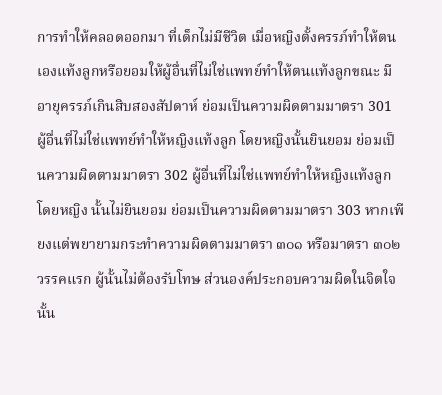การทำให้คลอดออกมา ที่เด็กไม่มีชีวิต เมื่อหญิงตั้งครรภ์ทำให้ตนเองแท้งลูกหรือยอมให้ผู้อื่นที่ไม่ใช่แพทย์ทำให้ตนแท้งลูกขณะ มีอายุครรภ์เกินสิบสองสัปดาห์ ย่อมเป็นความผิดตามมาตรา 301 ผู้อื่นที่ไม่ใช่แพทย์ทำให้หญิงแท้งลูก โดยหญิงนั้นยินยอม ย่อมเป็นความผิดตามมาตรา 302 ผู้อื่นที่ไม่ใช่แพทย์ทำให้หญิงแท้งลูกโดยหญิง นั้นไม่ยินยอม ย่อมเป็นความผิดตามมาตรา 303 หากเพียงแต่พยายามกระทำความผิดตามมาตรา ๓๐๑ หรือมาตรา ๓๐๒ วรรคแรก ผู้นั้นไม่ต้องรับโทษ ส่วนองค์ประกอบความผิดในจิตใจนั้น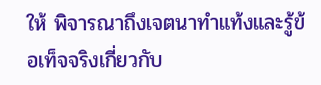ให้ พิจารณาถึงเจตนาทำแท้งและรู้ข้อเท็จจริงเกี่ยวกับ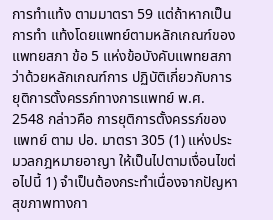การทำแท้ง ตามมาตรา 59 แต่ถ้าหากเป็นการทำ แท้งโดยแพทย์ตามหลักเกณฑ์ของแพทยสภา ข้อ 5 แห่งข้อบังคับแพทยสภาว่าด้วยหลักเกณฑ์การ ปฏิบัติเกี่ยวกับการยุติการตั้งครรภ์ทางการแพทย์ พ.ศ. 2548 กล่าวคือ การยุติการตั้งครรภ์ของ แพทย์ ตาม ปอ. มาตรา 305 (1) แห่งประมวลกฎหมายอาญา ให้เป็นไปตามเงื่อนไขต่อไปนี้ 1) จำเป็นต้องกระทำเนื่องจากปัญหาสุขภาพทางกา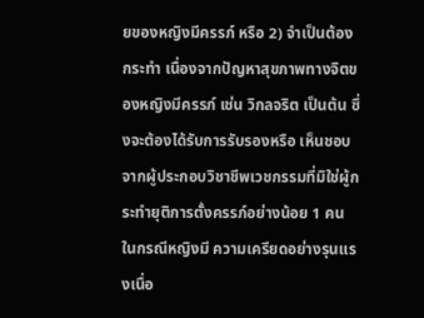ยของหญิงมีครรภ์ หรือ 2) จำเป็นต้องกระทำ เนื่องจากปัญหาสุขภาพทางจิตของหญิงมีครรภ์ เช่น วิกลจริต เป็นต้น ซึ่งจะต้องได้รับการรับรองหรือ เห็นชอบจากผู้ประกอบวิชาชีพเวชกรรมที่มิใช่ผู้กระทำยุติการตั้งครรภ์อย่างน้อย 1 คน ในกรณีหญิงมี ความเครียดอย่างรุนแรงเนื่อ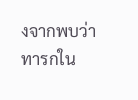งจากพบว่าทารกใน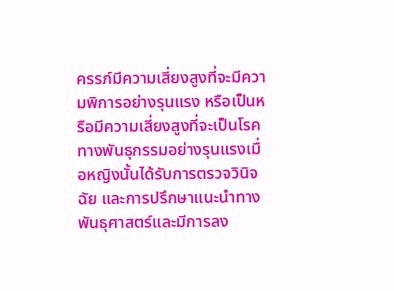ครรภ์มีความเสี่ยงสูงที่จะมีความพิการอย่างรุนแรง หรือเป็นหรือมีความเสี่ยงสูงที่จะเป็นโรคทางพันธุกรรมอย่างรุนแรงเมื่อหญิงนั้นได้รับการตรวจวินิจฉัย และการปรึกษาแนะนำทางพันธุศาสตร์และมีการลง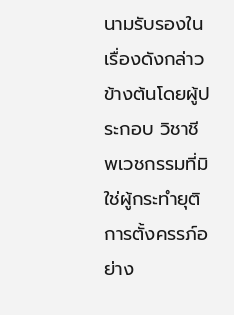นามรับรองในเรื่องดังกล่าวข้างต้นโดยผู้ประกอบ วิชาชีพเวชกรรมที่มิใช่ผู้กระทำยุติการตั้งครรภ์อย่าง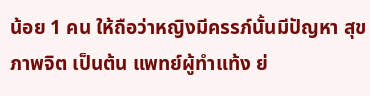น้อย 1 คน ให้ถือว่าหญิงมีครรภ์นั้นมีปัญหา สุขภาพจิต เป็นต้น แพทย์ผู้ทำแท้ง ย่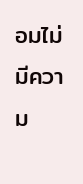อมไม่มีความ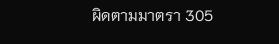ผิดตามมาตรา 305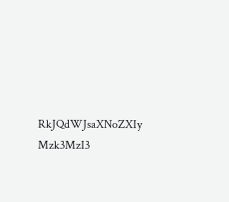RkJQdWJsaXNoZXIy Mzk3MzI3